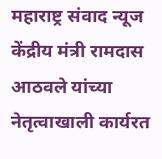महाराष्ट्र संवाद न्यूज
केंद्रीय मंत्री रामदास आठवले यांच्या नेतृत्वाखाली कार्यरत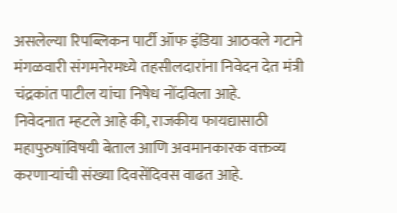असलेल्या रिपब्लिकन पार्टी ऑफ इंडिया आठवले गटाने मंगळवारी संगमनेरमध्ये तहसीलदारांना निवेदन देत मंत्री चंद्रकांत पाटील यांचा निषेध नोंदविला आहे.
निवेदनात म्हटले आहे की, राजकीय फायद्यासाठी महापुरुषांविषयी बेताल आणि अवमानकारक वक्तव्य करणाऱ्यांची संख्या दिवसेंदिवस वाढत आहे.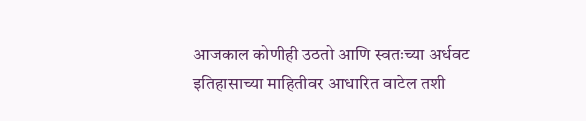आजकाल कोणीही उठतो आणि स्वतःच्या अर्धवट इतिहासाच्या माहितीवर आधारित वाटेल तशी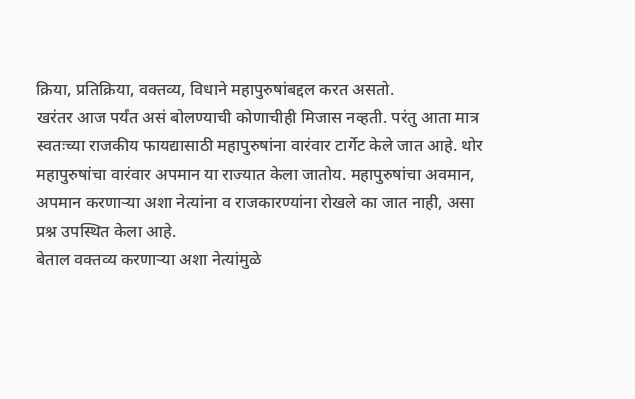क्रिया, प्रतिक्रिया, वक्तव्य, विधाने महापुरुषांबद्दल करत असतो.
खरंतर आज पर्यंत असं बोलण्याची कोणाचीही मिजास नव्हती. परंतु आता मात्र स्वतःच्या राजकीय फायद्यासाठी महापुरुषांना वारंवार टार्गेट केले जात आहे. थोर महापुरुषांचा वारंवार अपमान या राज्यात केला जातोय. महापुरुषांचा अवमान, अपमान करणाऱ्या अशा नेत्यांना व राजकारण्यांना रोखले का जात नाही, असा प्रश्न उपस्थित केला आहे.
बेताल वक्तव्य करणाऱ्या अशा नेत्यांमुळे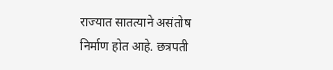राज्यात सातत्याने असंतोष निर्माण होत आहे. छत्रपती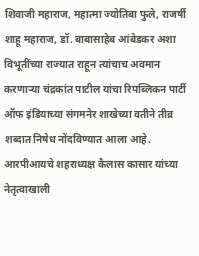शिवाजी महाराज, महात्मा ज्योतिबा फुले, राजर्षी शाहू महाराज, डॉ. बाबासाहेब आंबेडकर अशा विभूतींच्या राज्यात राहून त्यांचाच अवमान करणाऱ्या चंद्रकांत पाटील यांचा रिपब्लिकन पार्टी ऑफ इंडियाच्या संगमनेर शाखेच्या वतीने तीव्र शब्दात निषेध नोंदविण्यात आला आहे.
आरपीआयचे शहराध्यक्ष कैलास कासार यांच्या नेतृत्वाखाली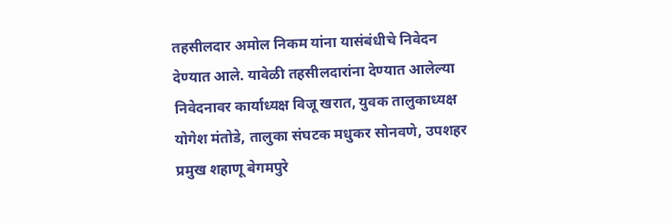तहसीलदार अमोल निकम यांना यासंबंधीचे निवेदन देण्यात आले. यावेळी तहसीलदारांना देण्यात आलेल्या निवेदनावर कार्याध्यक्ष विजू खरात, युवक तालुकाध्यक्ष योगेश मंतोडे, तालुका संघटक मधुकर सोनवणे, उपशहर प्रमुख शहाणू बेगमपुरे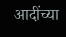आदींच्या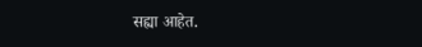सह्या आहेत.